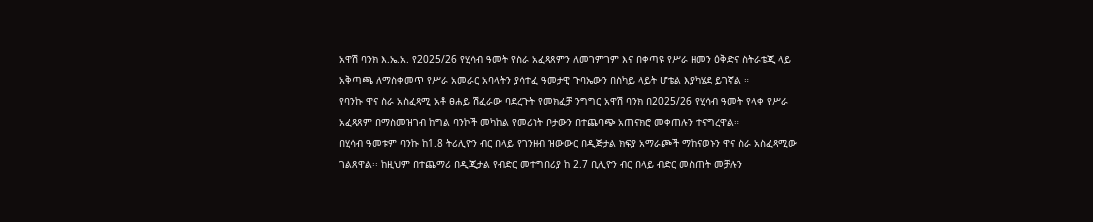አዋሽ ባንክ እ.ኤ.አ. የ2025/26 የሂሳብ ዓመት የስራ አፈጻጸምን ለመገምገም እና በቀጣዩ የሥራ ዘመን ዕቅድና ስትራቴጂ ላይ አቅጣጫ ለማስቀመጥ የሥራ አመራር አባላትን ያሳተፈ ዓመታዊ ጉባኤውን በስካይ ላይት ሆቴል እያካሄደ ይገኛል ።
የባንኩ ዋና ስራ አስፈጻሚ አቶ ፀሐይ ሽፈራው ባደረጉት የመክፈቻ ንግግር አዋሽ ባንክ በ2025/26 የሂሳብ ዓመት የላቀ የሥራ አፈጻጸም በማስመዝገብ ከግል ባንኮች መካከል የመሪነት ቦታውን በተጨባጭ አጠናክሮ መቀጠሉን ተናግረዋል።
በሂሳብ ዓመቱም ባንኩ ከ1.8 ትሪሊዮን ብር በላይ የገንዘብ ዝውውር በዲጅታል ክፍያ አማራጮች ማከናወኑን ዋና ስራ አስፈጻሚው ገልጸዋል፡፡ ከዚህም በተጨማሪ በዲጂታል የብድር መተግበሪያ ከ 2.7 ቢሊዮን ብር በላይ ብድር መስጠት መቻሉን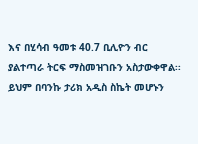እና በሂሳብ ዓመቱ 40.7 ቢሊዮን ብር ያልተጣራ ትርፍ ማስመዝገቡን አስታውቀዋል፡፡ይህም በባንኩ ታሪክ አዲስ ስኬት መሆኑን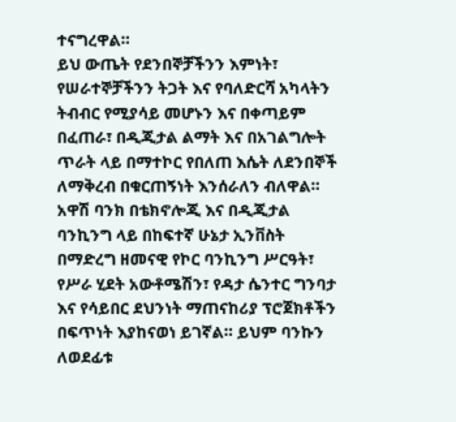ተናግረዋል።
ይህ ውጤት የደንበኞቻችንን እምነት፣ የሠራተኞቻችንን ትጋት እና የባለድርሻ አካላትን ትብብር የሚያሳይ መሆኑን እና በቀጣይም በፈጠራ፣ በዲጂታል ልማት እና በአገልግሎት ጥራት ላይ በማተኮር የበለጠ እሴት ለደንበኞች ለማቅረብ በቁርጠኝነት እንሰራለን ብለዋል።
አዋሽ ባንክ በቴክኖሎጂ እና በዲጂታል ባንኪንግ ላይ በከፍተኛ ሁኔታ ኢንቨስት በማድረግ ዘመናዊ የኮር ባንኪንግ ሥርዓት፣ የሥራ ሂደት አውቶሜሽን፣ የዳታ ሴንተር ግንባታ እና የሳይበር ደህንነት ማጠናከሪያ ፕሮጀክቶችን በፍጥነት እያከናወነ ይገኛል። ይህም ባንኩን ለወደፊቱ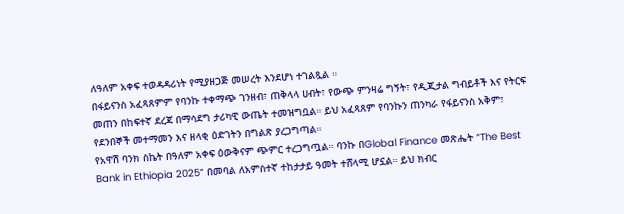ለዓለም አቀፍ ተወዳዳሪነት የሚያዘጋጅ መሠረት እንደሆነ ተገልጿል ።
በፋይናንስ አፈጻጸምም የባንኩ ተቀማጭ ገንዘብ፣ ጠቅላላ ሀብት፣ የውጭ ምንዛሬ ግኝት፣ የዲጂታል ግብይቶች እና የትርፍ መጠን በከፍተኛ ደረጃ በማሳደግ ታሪካዊ ውጤት ተመዝግቧል። ይህ አፈጻጸም የባንኩን ጠንካራ የፋይናንስ አቅም፣ የደንበኞች መተማመን እና ዘላቂ ዕድገትን በግልጽ ያረጋግጣል።
የአዋሽ ባንክ ስኬት በዓለም አቀፍ ዕውቅናም ጭምር ተረጋግጧል። ባንኩ በGlobal Finance መጽሔት “The Best Bank in Ethiopia 2025” በመባል ለአምስተኛ ተከታታይ ዓመት ተሸላሚ ሆኗል። ይህ ክብር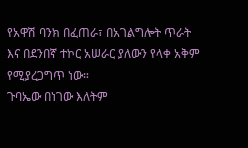የአዋሽ ባንክ በፈጠራ፣ በአገልግሎት ጥራት እና በደንበኛ ተኮር አሠራር ያለውን የላቀ አቅም የሚያረጋግጥ ነው።
ጉባኤው በነገው እለትም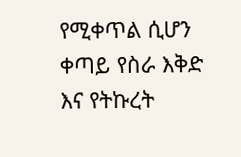የሚቀጥል ሲሆን ቀጣይ የስራ እቅድ እና የትኩረት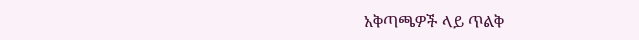አቅጣጫዎች ላይ ጥልቅ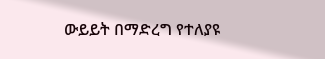ውይይት በማድረግ የተለያዩ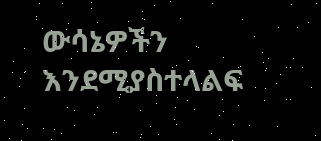ውሳኔዎችን እንደሚያስተላልፍ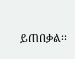ይጠበቃል፡፡